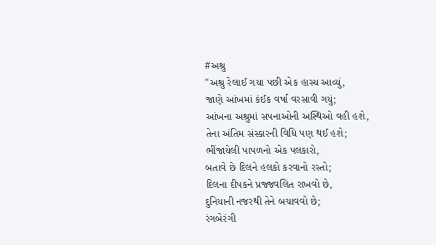#અશ્રુ
"અશ્રુ રેલાઈ ગયા પછી એક હાસ્ય આવ્યું,
જાણે આંખમાં કંઈક વર્ષા વરસાવી ગયું;
આંખના અશ્રુમાં સપનાઓની અસ્થિઓ વહી હશે,
તેના અંતિમ સંસ્કારની વિધિ પણ થઈ હશે;
ભીંજાયેલી પાપળનો એક પલકારો,
બતાવે છે દિલને હલકો કરવાનો રસ્તો;
દિલના દીપકને પ્રજ્જવલિત રાખવો છે,
દુનિયાની નજરથી તેને બચાવવો છે;
રંગબેરંગી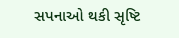સપનાઓ થકી સૃષ્ટિ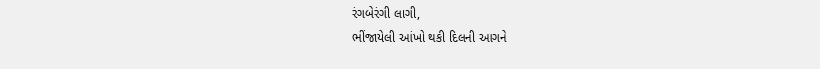રંગબેરંગી લાગી,
ભીંજાયેલી આંખો થકી દિલની આગને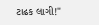ટાઢક લાગી!"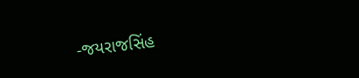-જયરાજસિંહ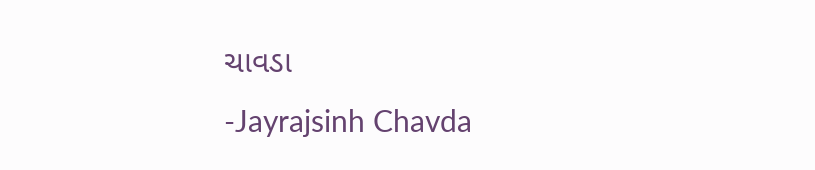ચાવડા
-Jayrajsinh Chavda